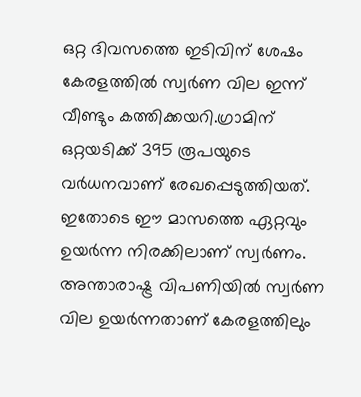ഒറ്റ ദിവസത്തെ ഇടിവിന് ശേഷം കേരളത്തിൽ സ്വർണ വില ഇന്ന് വീണ്ടും കത്തിക്കയറി.ഗ്രാമിന് ഒറ്റയടിക്ക് 395 രൂപയുടെ വർധനവാണ് രേഖപ്പെടുത്തിയത്. ഇതോടെ ഈ മാസത്തെ ഏറ്റവും ഉയർന്ന നിരക്കിലാണ് സ്വർണം. അന്താരാഷ്ട്ര വിപണിയിൽ സ്വർണ വില ഉയർന്നതാണ് കേരളത്തിലും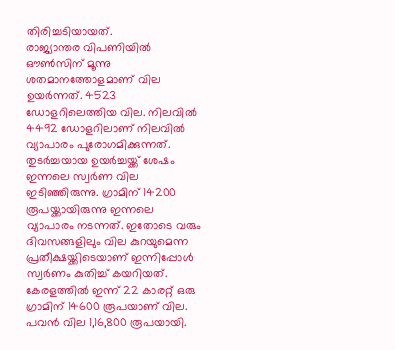തിരിച്ചടിയായത്.
രാജ്യാന്തര വിപണിയിൽ ഔൺസിന് മൂന്നു ശതമാനത്തോളമാണ് വില ഉയർന്നത്. 4523 ഡോളറിലെത്തിയ വില. നിലവിൽ 4492 ഡോളറിലാണ് നിലവിൽ വ്യാപാരം പുരോഗമിക്കുന്നത്. തുടർച്ചയായ ഉയർച്ചയ്ക്ക് ശേഷം ഇന്നലെ സ്വർണ വില ഇടിഞ്ഞിരുന്നു. ഗ്രാമിന് 14200 രൂപയ്ക്കായിരുന്നു ഇന്നലെ വ്യാപാരം നടന്നത്. ഇതോടെ വരും ദിവസങ്ങളിലും വില കുറയുമെന്ന പ്രതീക്ഷയ്ക്കിടെയാണ് ഇന്നിപ്പോൾ സ്വർണം കുതിച്ച് കയറിയത്.
കേരളത്തിൽ ഇന്ന് 22 കാരറ്റ് ഒരു ഗ്രാമിന് 14600 രൂപയാണ് വില. പവൻ വില 1,16,800 രൂപയായി.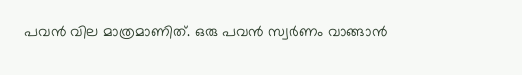പവൻ വില മാത്രമാണിത്. ഒരു പവൻ സ്വർണം വാങ്ങാൻ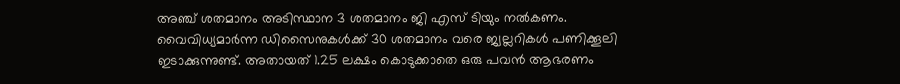അഞ്ച് ശതമാനം അടിസ്ഥാന 3 ശതമാനം ജി എസ് ടിയും നൽകണം. വൈവിധ്യമാർന്ന ഡിസൈനുകൾക്ക് 30 ശതമാനം വരെ ജ്വല്ലറികൾ പണിക്കൂലി ഇടാക്കുന്നുണ്ട്. അതായത് 1.25 ലക്ഷം കൊടുക്കാതെ ഒരു പവൻ ആഭരണം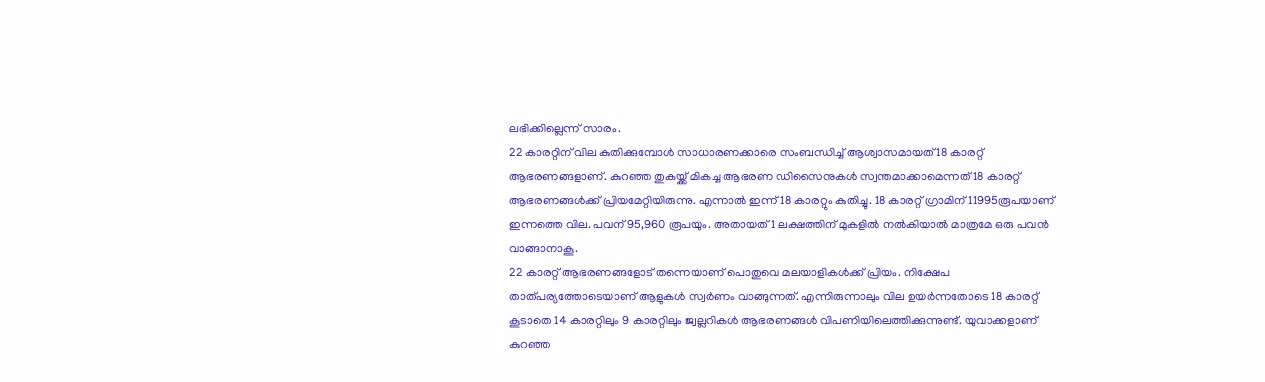ലഭിക്കില്ലെന്ന് സാരം.
22 കാരറ്റിന് വില കുതിക്കുമ്പോൾ സാധാരണക്കാരെ സംബന്ധിച്ച് ആശ്വാസമായത് 18 കാരറ്റ് ആഭരണങ്ങളാണ്. കുറഞ്ഞ തുകയ്ക്ക് മികച്ച ആഭരണ ഡിസൈനുകൾ സ്വന്തമാക്കാമെന്നത് 18 കാരറ്റ് ആഭരണങ്ങൾക്ക് പ്രിയമേറ്റിയിരുന്നു. എന്നാൽ ഇന്ന് 18 കാരറ്റും കുതിച്ചു. 18 കാരറ്റ് ഗ്രാമിന് 11995രൂപയാണ് ഇന്നത്തെ വില. പവന് 95,960 രൂപയും. അതായത് 1 ലക്ഷത്തിന് മുകളിൽ നൽകിയാൽ മാത്രമേ ഒരു പവൻ വാങ്ങാനാകൂ.
22 കാരറ്റ് ആഭരണങ്ങളോട് തന്നെയാണ് പൊതുവെ മലയാളികൾക്ക് പ്രിയം. നിക്ഷേപ താത്പര്യത്തോടെയാണ് ആളുകൾ സ്വർണം വാങ്ങുന്നത്. എന്നിരുന്നാലും വില ഉയർന്നതോടെ 18 കാരറ്റ് കൂടാതെ 14 കാരറ്റിലും 9 കാരറ്റിലും ജ്വല്ലറികൾ ആഭരണങ്ങൾ വിപണിയിലെത്തിക്കുന്നുണ്ട്. യുവാക്കളാണ് കുറഞ്ഞ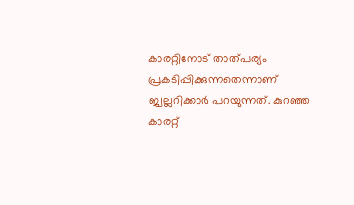കാരറ്റിനോട് താത്പര്യം പ്രകടിപ്പിക്കുന്നതെന്നാണ് ജ്വല്ലറിക്കാർ പറയുന്നത്. കുറഞ്ഞ കാരറ്റ്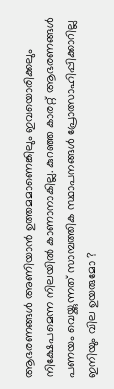ആഭരണങ്ങൾ അണിയാൻ ഉത്തമമാണെങ്കിലും ഇവയൊരിക്കലും നിക്ഷേപമെന്ന നിലയിൽ കാണാനാകില്ല. കുറഞ്ഞ കാരറ്റ് ആഭരണങ്ങൾ പണയം വെയ്ക്കുന്നത് സാമ്പത്തിക സ്ഥാപനങ്ങൾ പ്രോത്സാഹിപ്പിക്കാറില്ല
ഇനിയും വില ഉയരുമോ ?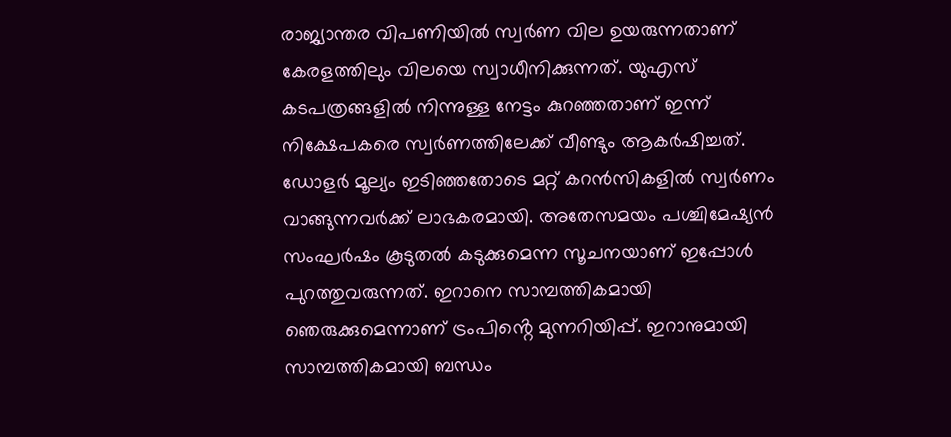രാജ്യാന്തര വിപണിയിൽ സ്വർണ വില ഉയരുന്നതാണ് കേരളത്തിലും വിലയെ സ്വാധീനിക്കുന്നത്. യുഎസ് കടപത്രങ്ങളിൽ നിന്നുള്ള നേട്ടം കുറഞ്ഞതാണ് ഇന്ന് നിക്ഷേപകരെ സ്വർണത്തിലേക്ക് വീണ്ടും ആകർഷിച്ചത്. ഡോളർ മൂല്യം ഇടിഞ്ഞതോടെ മറ്റ് കറൻസികളിൽ സ്വർണം വാങ്ങുന്നവർക്ക് ലാഭകരമായി. അതേസമയം പശ്ചിമേഷ്യൻ സംഘർഷം കൂടുതൽ കടുക്കുമെന്ന സൂചനയാണ് ഇപ്പോൾ പുറത്തുവരുന്നത്. ഇറാനെ സാമ്പത്തികമായി ഞെരുക്കുമെന്നാണ് ട്രംപിൻ്റെ മുന്നറിയിപ്പ്. ഇറാനുമായി സാമ്പത്തികമായി ബന്ധം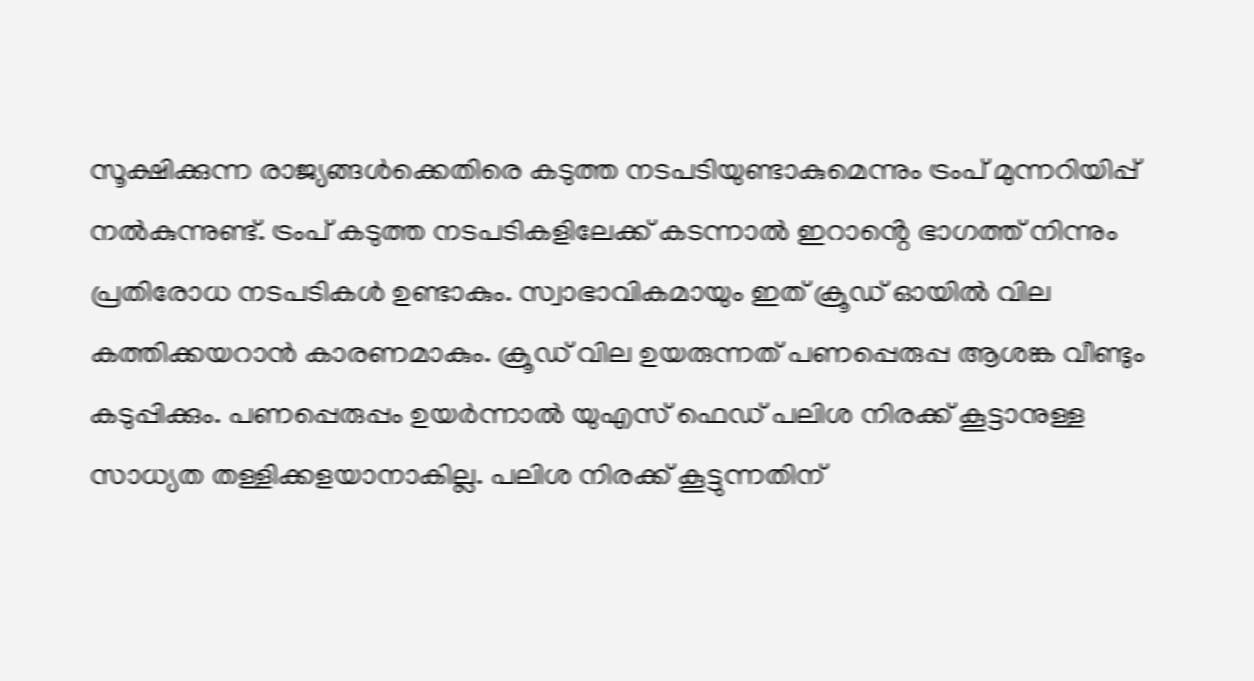സൂക്ഷിക്കുന്ന രാജ്യങ്ങൾക്കെതിരെ കടുത്ത നടപടിയുണ്ടാകുമെന്നും ട്രംപ് മുന്നറിയിപ്പ് നൽകുന്നുണ്ട്. ട്രംപ് കടുത്ത നടപടികളിലേക്ക് കടന്നാൽ ഇറാൻ്റെ ഭാഗത്ത് നിന്നും പ്രതിരോധ നടപടികൾ ഉണ്ടാകും. സ്വാഭാവികമായും ഇത് ക്രൂഡ് ഓയിൽ വില കത്തിക്കയറാൻ കാരണമാകും. ക്രൂഡ് വില ഉയരുന്നത് പണപ്പെരുപ്പ ആശങ്ക വീണ്ടും കടുപ്പിക്കും. പണപ്പെരുപ്പം ഉയർന്നാൽ യുഎസ് ഫെഡ് പലിശ നിരക്ക് കൂട്ടാനുള്ള സാധ്യത തള്ളിക്കളയാനാകില്ല. പലിശ നിരക്ക് കൂട്ടുന്നതിന്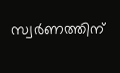സ്വർണത്തിന്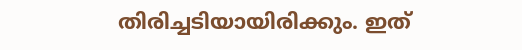തിരിച്ചടിയായിരിക്കും. ഇത്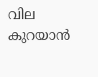വില കുറയാൻ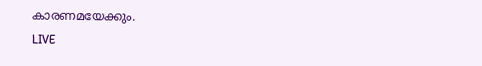കാരണമയേക്കും.
LIVE